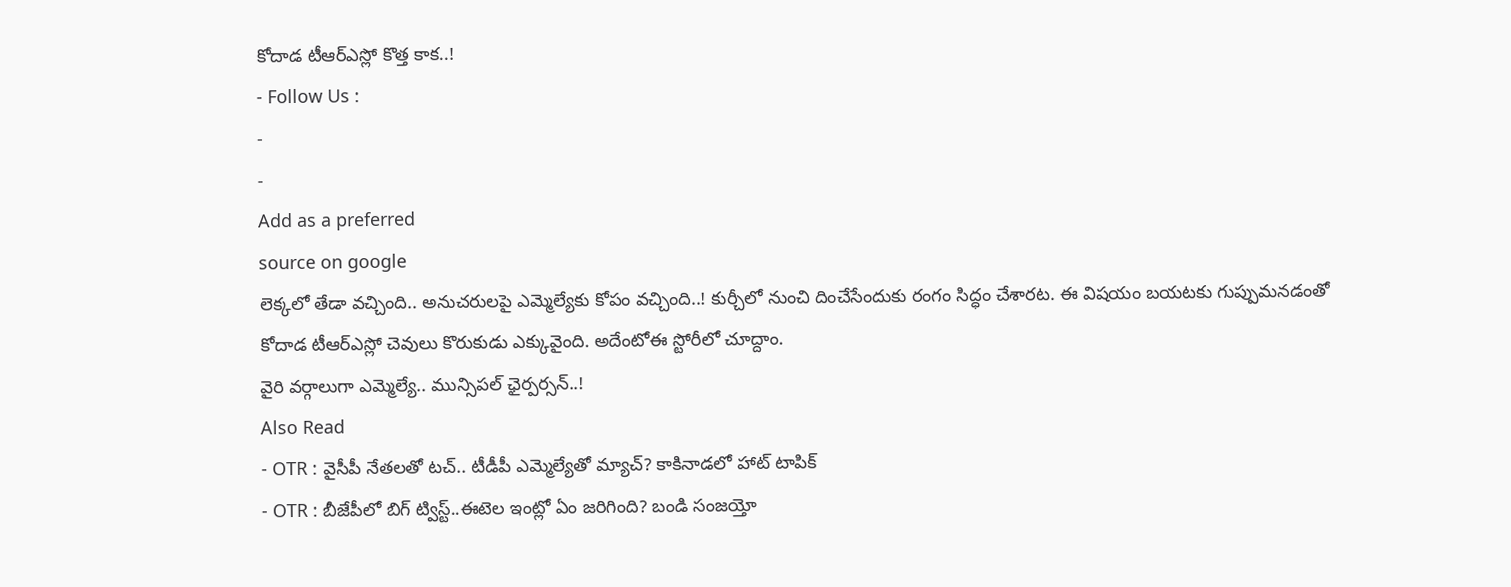కోదాడ టీఆర్ఎస్లో కొత్త కాక..!
- Follow Us :
-
-
Add as a preferred
source on google
లెక్కలో తేడా వచ్చింది.. అనుచరులపై ఎమ్మెల్యేకు కోపం వచ్చింది..! కుర్చీలో నుంచి దించేసేందుకు రంగం సిద్ధం చేశారట. ఈ విషయం బయటకు గుప్పుమనడంతో కోదాడ టీఆర్ఎస్లో చెవులు కొరుకుడు ఎక్కువైంది. అదేంటోఈ స్టోరీలో చూద్దాం.
వైరి వర్గాలుగా ఎమ్మెల్యే.. మున్సిపల్ ఛైర్పర్సన్..!
Also Read
- OTR : వైసీపీ నేతలతో టచ్.. టీడీపీ ఎమ్మెల్యేతో మ్యాచ్? కాకినాడలో హాట్ టాపిక్
- OTR : బీజేపీలో బిగ్ ట్విస్ట్..ఈటెల ఇంట్లో ఏం జరిగింది? బండి సంజయ్తో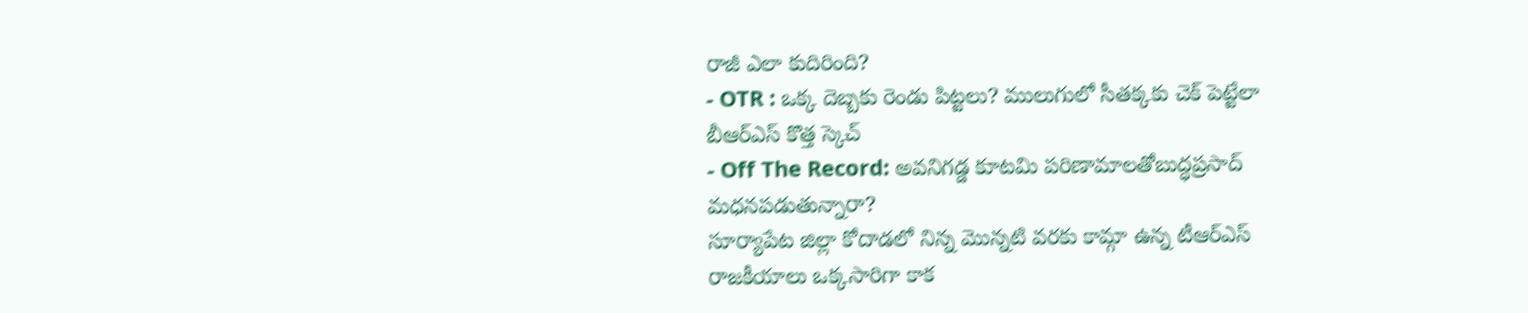రాజీ ఎలా కుదిరింది?
- OTR : ఒక్క దెబ్బకు రెండు పిట్టలు? ములుగులో సీతక్కకు చెక్ పెట్టేలా బీఆర్ఎస్ కొత్త స్కెచ్
- Off The Record: అవనిగడ్డ కూటమి పరిణామాలతోబుద్ధప్రసాద్ మధనపడుతున్నారా?
సూర్యాపేట జిల్లా కోదాడలో నిన్న మొన్నటి వరకు కామ్గా ఉన్న టీఆర్ఎస్ రాజకీయాలు ఒక్కసారిగా కాక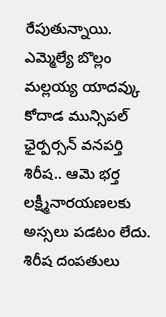రేపుతున్నాయి. ఎమ్మెల్యే బొల్లం మల్లయ్య యాదవ్కు కోదాడ మున్సిపల్ ఛైర్పర్సన్ వనపర్తి శిరీష.. ఆమె భర్త లక్ష్మీనారయణలకు అస్సలు పడటం లేదు. శిరీష దంపతులు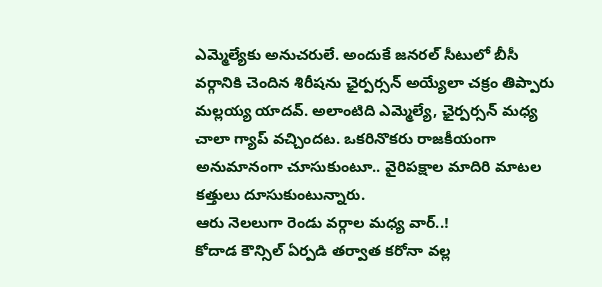ఎమ్మెల్యేకు అనుచరులే. అందుకే జనరల్ సీటులో బీసీ వర్గానికి చెందిన శిరీషను ఛైర్పర్సన్ అయ్యేలా చక్రం తిప్పారు మల్లయ్య యాదవ్. అలాంటిది ఎమ్మెల్యే, ఛైర్పర్సన్ మధ్య చాలా గ్యాప్ వచ్చిందట. ఒకరినొకరు రాజకీయంగా అనుమానంగా చూసుకుంటూ.. వైరిపక్షాల మాదిరి మాటల కత్తులు దూసుకుంటున్నారు.
ఆరు నెలలుగా రెండు వర్గాల మధ్య వార్..!
కోదాడ కౌన్సిల్ ఏర్పడి తర్వాత కరోనా వల్ల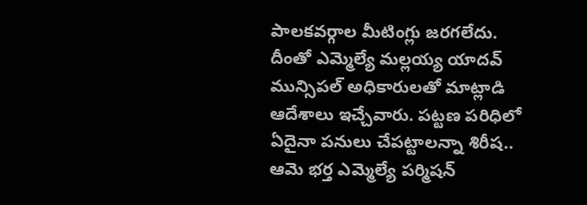పాలకవర్గాల మీటింగ్లు జరగలేదు. దీంతో ఎమ్మెల్యే మల్లయ్య యాదవ్ మున్సిపల్ అధికారులతో మాట్లాడి ఆదేశాలు ఇచ్చేవారు. పట్టణ పరిధిలో ఏదైనా పనులు చేపట్టాలన్నా శిరీష.. ఆమె భర్త ఎమ్మెల్యే పర్మిషన్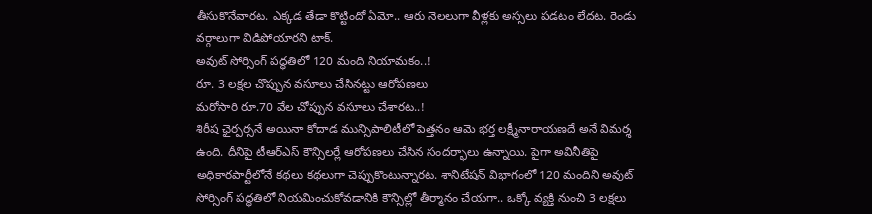తీసుకొనేవారట. ఎక్కడ తేడా కొట్టిందో ఏమో.. ఆరు నెలలుగా వీళ్లకు అస్సలు పడటం లేదట. రెండు వర్గాలుగా విడిపోయారని టాక్.
అవుట్ సోర్సింగ్ పద్ధతిలో 120 మంది నియామకం..!
రూ. 3 లక్షల చొప్పున వసూలు చేసినట్టు ఆరోపణలు
మరోసారి రూ.70 వేల చోప్పున వసూలు చేశారట..!
శిరీష ఛైర్పర్సనే అయినా కోదాడ మున్సిపాలిటీలో పెత్తనం ఆమె భర్త లక్ష్మీనారాయణదే అనే విమర్శ ఉంది. దీనిపై టీఆర్ఎస్ కౌన్సిలర్లే ఆరోపణలు చేసిన సందర్భాలు ఉన్నాయి. పైగా అవినీతిపై అధికారపార్టీలోనే కథలు కథలుగా చెప్పుకొంటున్నారట. శానిటేషన్ విభాగంలో 120 మందిని అవుట్ సోర్సింగ్ పద్ధతిలో నియమించుకోవడానికి కౌన్సిల్లో తీర్మానం చేయగా.. ఒక్కో వ్యక్తి నుంచి 3 లక్షలు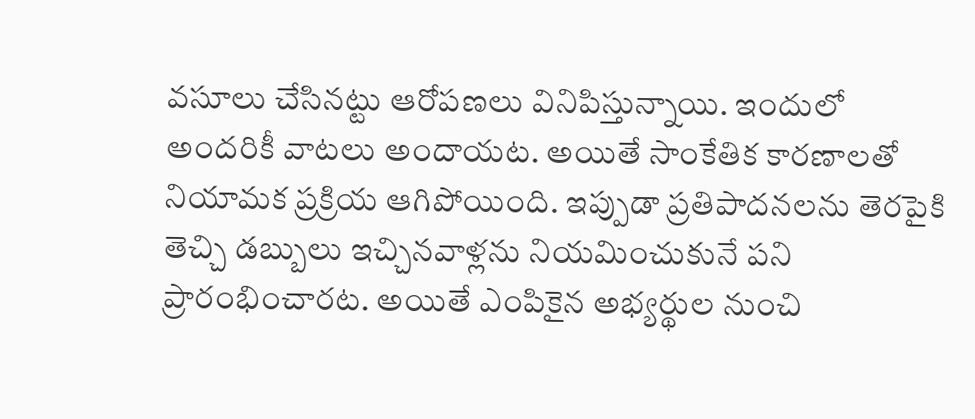వసూలు చేసినట్టు ఆరోపణలు వినిపిస్తున్నాయి. ఇందులో అందరికీ వాటలు అందాయట. అయితే సాంకేతిక కారణాలతో నియామక ప్రక్రియ ఆగిపోయింది. ఇప్పుడా ప్రతిపాదనలను తెరపైకి తెచ్చి డబ్బులు ఇచ్చినవాళ్లను నియమించుకునే పని ప్రారంభించారట. అయితే ఎంపికైన అభ్యర్థుల నుంచి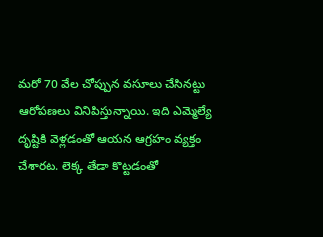మరో 70 వేల చోప్పున వసూలు చేసినట్టు ఆరోపణలు వినిపిస్తున్నాయి. ఇది ఎమ్మెల్యే దృష్టికి వెళ్లడంతో ఆయన ఆగ్రహం వ్యక్తం చేశారట. లెక్క తేడా కొట్టడంతో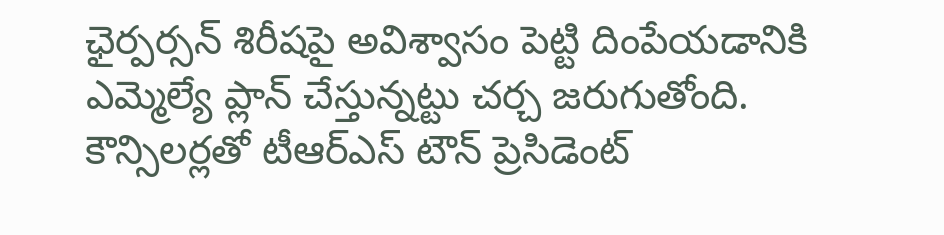ఛైర్పర్సన్ శిరీషపై అవిశ్వాసం పెట్టి దింపేయడానికి ఎమ్మెల్యే ప్లాన్ చేస్తున్నట్టు చర్చ జరుగుతోంది.
కౌన్సిలర్లతో టీఆర్ఎస్ టౌన్ ప్రెసిడెంట్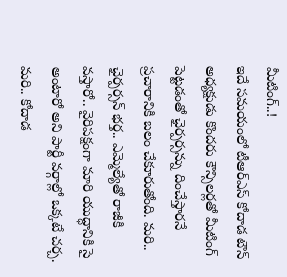మీటింగ్..!
ఇదే సమయంలో టీఆర్ఎస్ కోదాడ టౌన్ అధ్యక్షుడు కొందరు కౌన్సిలర్లతో మీటింగ్ పెట్టడంతో ఛైర్పర్సన్ను దించేస్తారనే ప్రచారానికి బలం చేకూరుతోంది. మరి.. ఛైర్పర్సన్ భర్త.. ఎమ్మెల్యేతో రాజీకి వస్తారో.. వైరిపక్షంగా మారి యుద్ధానికి సై అంటారో అని పార్టీ వర్గాల్లో ఒక్కటే చర్చ. మరి.. కోదాడ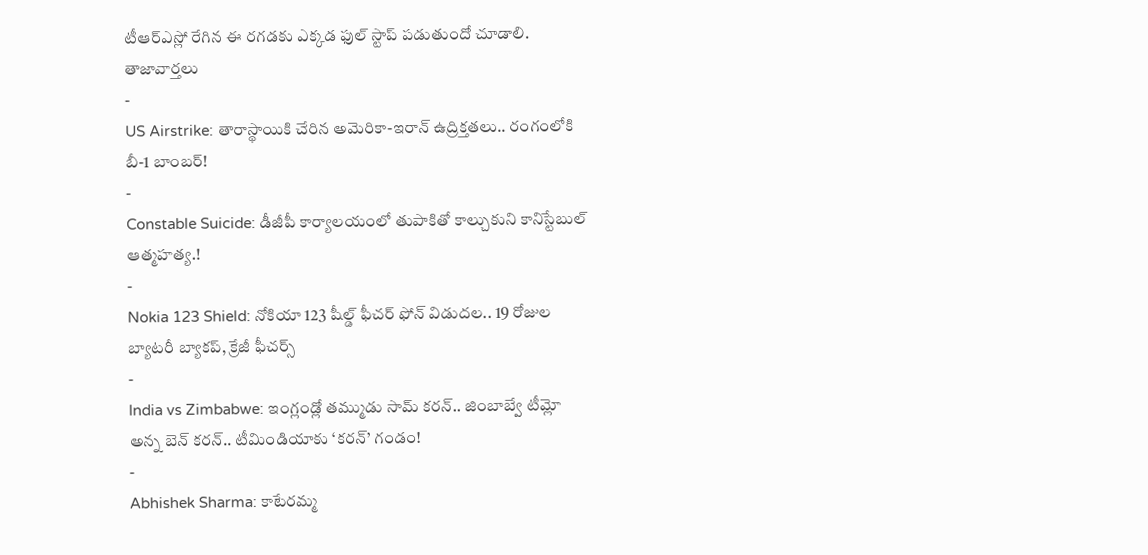టీఆర్ఎస్లో రేగిన ఈ రగడకు ఎక్కడ ఫుల్ స్టాప్ పడుతుందో చూడాలి.
తాజావార్తలు
-
US Airstrike: తారాస్థాయికి చేరిన అమెరికా-ఇరాన్ ఉద్రిక్తతలు.. రంగంలోకి బీ-1 బాంబర్!
-
Constable Suicide: డీజీపీ కార్యాలయంలో తుపాకితో కాల్చుకుని కానిస్టేబుల్ ఆత్మహత్య.!
-
Nokia 123 Shield: నోకియా 123 షీల్డ్ ఫీచర్ ఫోన్ విడుదల.. 19 రోజుల బ్యాటరీ బ్యాకప్, క్రేజీ ఫీచర్స్
-
India vs Zimbabwe: ఇంగ్లండ్లో తమ్ముడు సామ్ కరన్.. జింబాబ్వే టీమ్లో అన్న బెన్ కరన్.. టీమిండియాకు ‘కరన్’ గండం!
-
Abhishek Sharma: కాటేరమ్మ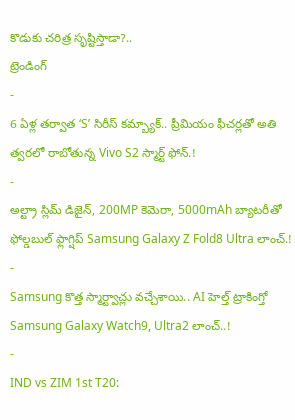కొడుకు చరిత్ర సృష్టిస్తాడా?..
ట్రెండింగ్
-
6 ఏళ్ల తర్వాత ‘S’ సిరీస్ కమ్బ్యాక్.. ప్రీమియం ఫీచర్లతో అతి త్వరలో రాబోతున్న Vivo S2 స్మార్ట్ ఫోన్.!
-
అల్ట్రా స్లిమ్ డిజైన్, 200MP కెమెరా, 5000mAh బ్యాటరీతో ఫోల్డబుల్ ఫ్లాగ్షిప్ Samsung Galaxy Z Fold8 Ultra లాంచ్.!
-
Samsung కొత్త స్మార్ట్వాచ్లు వచ్చేశాయి.. AI హెల్త్ ట్రాకింగ్తో Samsung Galaxy Watch9, Ultra2 లాంచ్..!
-
IND vs ZIM 1st T20: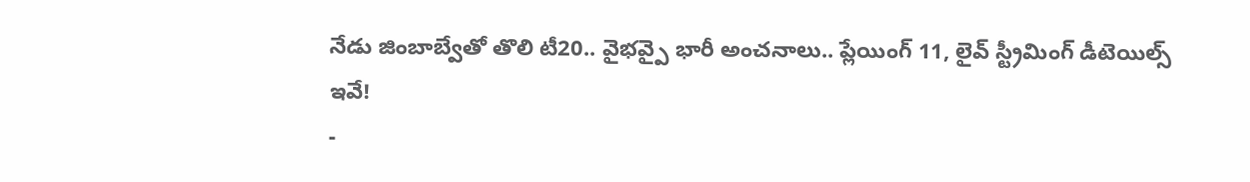నేడు జింబాబ్వేతో తొలి టీ20.. వైభవ్పై భారీ అంచనాలు.. ప్లేయింగ్ 11, లైవ్ స్ట్రీమింగ్ డీటెయిల్స్ ఇవే!
-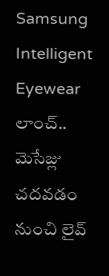Samsung Intelligent Eyewear లాంచ్.. మెసేజ్లు చదవడం నుంచి లైవ్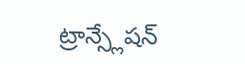ట్రాన్స్లేషన్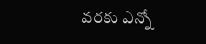వరకు ఎన్నో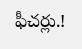ఫీచర్లు.!